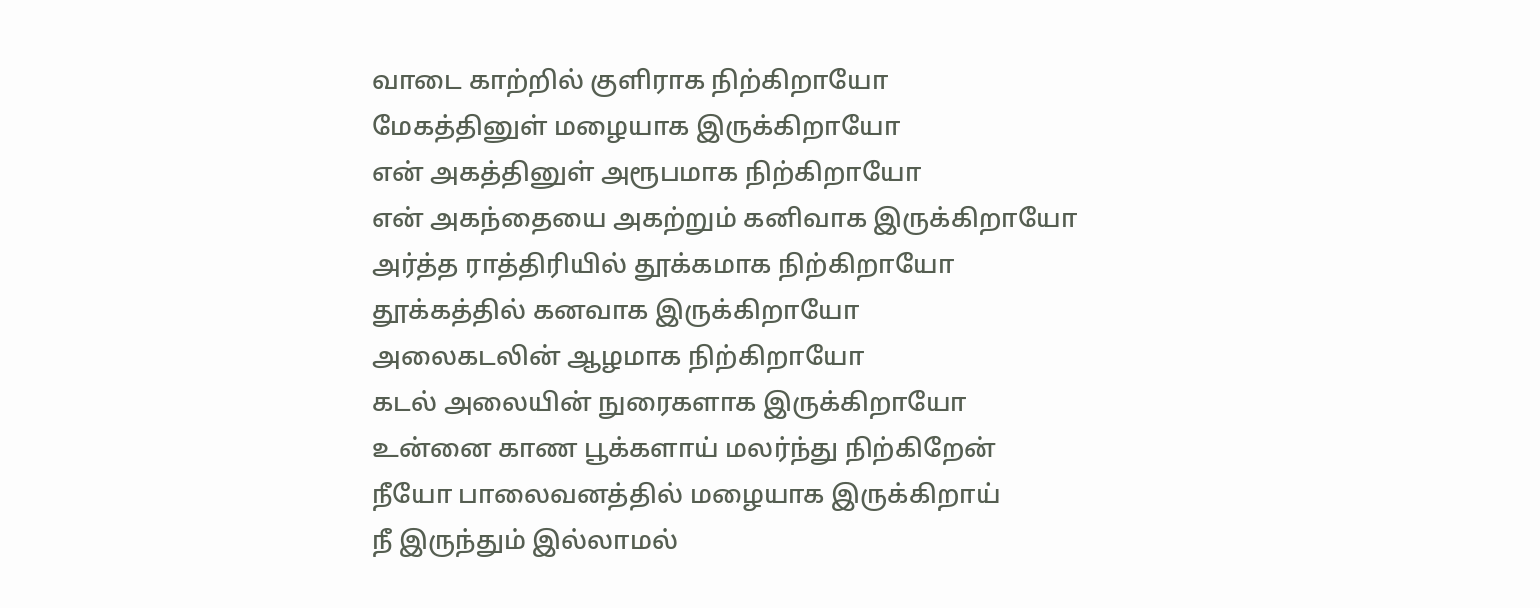வாடை காற்றில் குளிராக நிற்கிறாயோ
மேகத்தினுள் மழையாக இருக்கிறாயோ
என் அகத்தினுள் அரூபமாக நிற்கிறாயோ
என் அகந்தையை அகற்றும் கனிவாக இருக்கிறாயோ
அர்த்த ராத்திரியில் தூக்கமாக நிற்கிறாயோ
தூக்கத்தில் கனவாக இருக்கிறாயோ
அலைகடலின் ஆழமாக நிற்கிறாயோ
கடல் அலையின் நுரைகளாக இருக்கிறாயோ
உன்னை காண பூக்களாய் மலர்ந்து நிற்கிறேன்
நீயோ பாலைவனத்தில் மழையாக இருக்கிறாய்
நீ இருந்தும் இல்லாமல்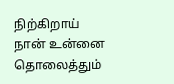நிற்கிறாய்
நான் உன்னை தொலைத்தும்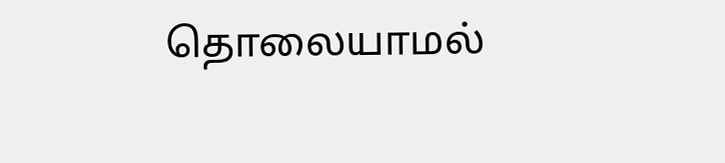தொலையாமல்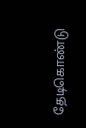தேடிகொண்டு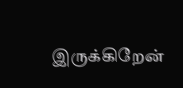இருக்கிறேன்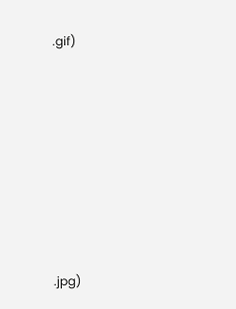.gif)









.jpg)